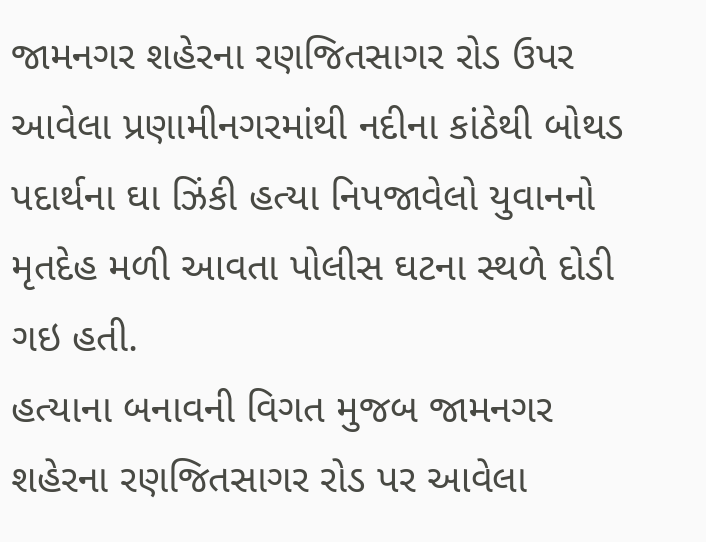જામનગર શહેરના રણજિતસાગર રોડ ઉપર આવેલા પ્રણામીનગરમાંથી નદીના કાંઠેથી બોથડ પદાર્થના ઘા ઝિંકી હત્યા નિપજાવેલો યુવાનનો મૃતદેહ મળી આવતા પોલીસ ઘટના સ્થળે દોડી ગઇ હતી.
હત્યાના બનાવની વિગત મુજબ જામનગર શહેરના રણજિતસાગર રોડ પર આવેલા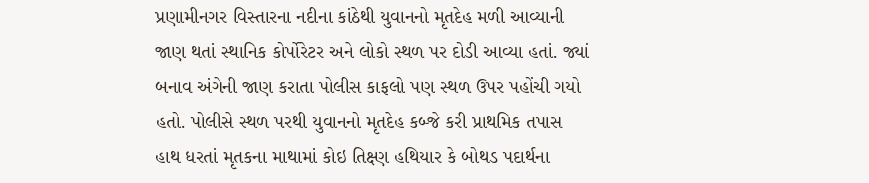પ્રણામીનગર વિસ્તારના નદીના કાંઠેથી યુવાનનો મૃતદેહ મળી આવ્યાની જાણ થતાં સ્થાનિક કોર્પોરેટર અને લોકો સ્થળ પર દોડી આવ્યા હતાં. જ્યાં બનાવ અંગેની જાણ કરાતા પોલીસ કાફલો પણ સ્થળ ઉપર પહોંચી ગયો હતો. પોલીસે સ્થળ પરથી યુવાનનો મૃતદેહ કબ્જે કરી પ્રાથમિક તપાસ હાથ ધરતાં મૃતકના માથામાં કોઇ તિક્ષ્ણ હથિયાર કે બોથડ પદાર્થના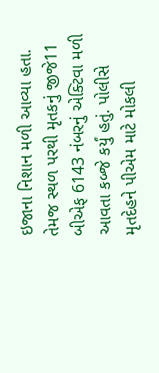ઇજાના નિશાન મળી આવ્યા હતા. તેમજ સ્થળ પરથી મૃતકનું જીજે11 બીએફ 6143 નંબરનું એક્ટિવા મળી આવતા કબ્જે કર્યું હતું. પોલીસે મૃતદેહને પીએમ માટે મોકલી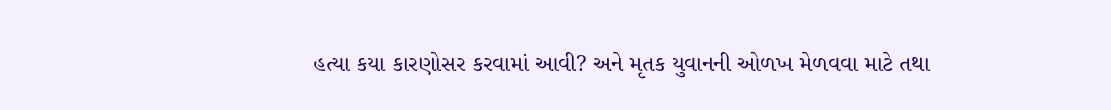હત્યા કયા કારણોસર કરવામાં આવી? અને મૃતક યુવાનની ઓળખ મેળવવા માટે તથા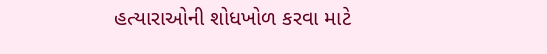હત્યારાઓની શોધખોળ કરવા માટે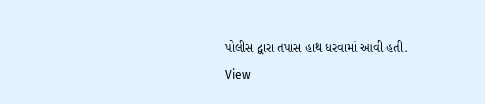પોલીસ દ્વારા તપાસ હાથ ધરવામાં આવી હતી.
View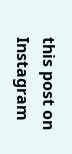this post on Instagram